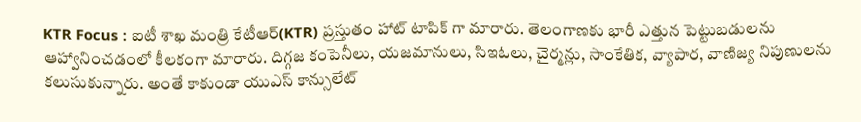KTR Focus : ఐటీ శాఖ మంత్రి కేటీఆర్(KTR) ప్రస్తుతం హాట్ టాపిక్ గా మారారు. తెలంగాణకు భారీ ఎత్తున పెట్టుబడులను ఆహ్వానించడంలో కీలకంగా మారారు. దిగ్గజ కంపెనీలు, యజమానులు, సిఇఓలు, చైర్మన్లు, సాంకేతిక, వ్యాపార, వాణిజ్య నిపుణులను కలుసుకున్నారు. అంతే కాకుండా యుఎస్ కాన్సులేట్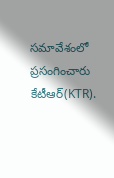సమావేశంలో ప్రసంగించారు కేటీఆర్(KTR).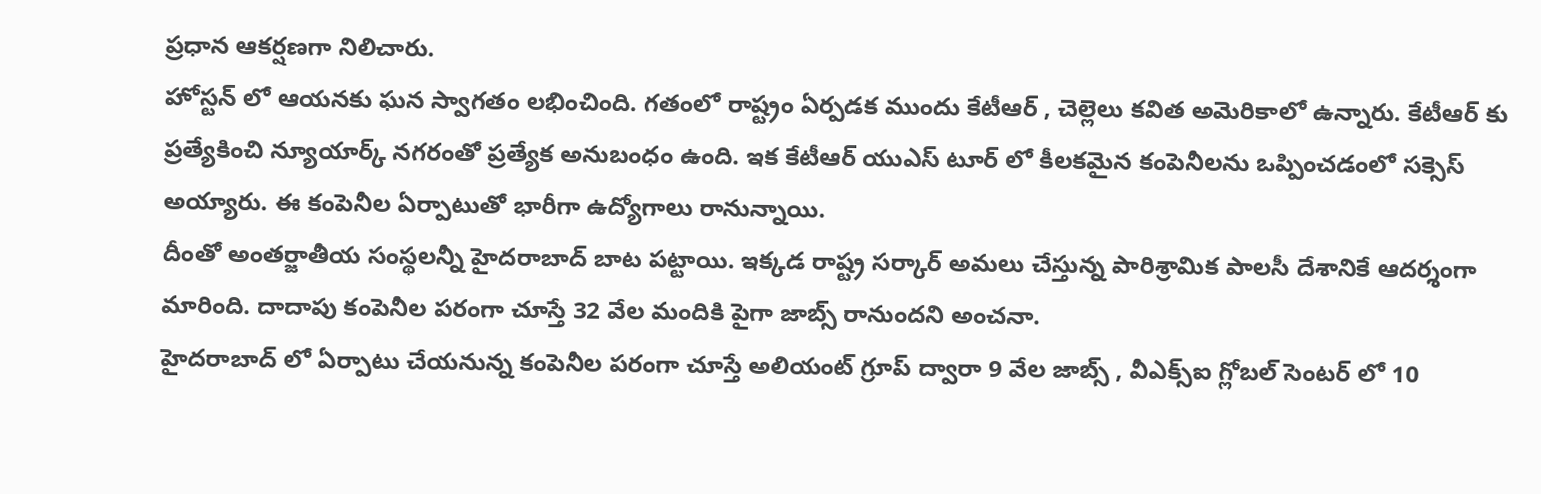ప్రధాన ఆకర్షణగా నిలిచారు.
హోస్టన్ లో ఆయనకు ఘన స్వాగతం లభించింది. గతంలో రాష్ట్రం ఏర్పడక ముందు కేటీఆర్ , చెల్లెలు కవిత అమెరికాలో ఉన్నారు. కేటీఆర్ కు ప్రత్యేకించి న్యూయార్క్ నగరంతో ప్రత్యేక అనుబంధం ఉంది. ఇక కేటీఆర్ యుఎస్ టూర్ లో కీలకమైన కంపెనీలను ఒప్పించడంలో సక్సెస్ అయ్యారు. ఈ కంపెనీల ఏర్పాటుతో భారీగా ఉద్యోగాలు రానున్నాయి.
దీంతో అంతర్జాతీయ సంస్థలన్నీ హైదరాబాద్ బాట పట్టాయి. ఇక్కడ రాష్ట్ర సర్కార్ అమలు చేస్తున్న పారిశ్రామిక పాలసీ దేశానికే ఆదర్శంగా మారింది. దాదాపు కంపెనీల పరంగా చూస్తే 32 వేల మందికి పైగా జాబ్స్ రానుందని అంచనా.
హైదరాబాద్ లో ఏర్పాటు చేయనున్న కంపెనీల పరంగా చూస్తే అలియంట్ గ్రూప్ ద్వారా 9 వేల జాబ్స్ , వీఎక్స్ఐ గ్లోబల్ సెంటర్ లో 10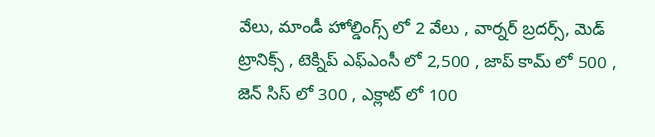వేలు, మాండీ హోల్డింగ్స్ లో 2 వేలు , వార్నర్ బ్రదర్స్, మెడ్ ట్రానిక్స్ , టెక్నిప్ ఎఫ్ఎంసీ లో 2,500 , జాప్ కామ్ లో 500 , జెన్ సిస్ లో 300 , ఎక్లాట్ లో 100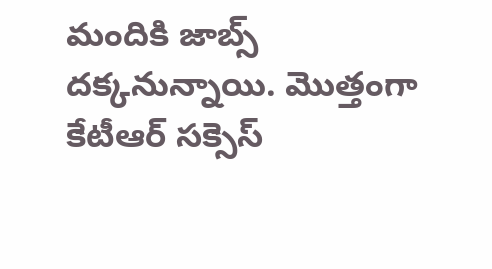మందికి జాబ్స్ దక్కనున్నాయి. మొత్తంగా కేటీఆర్ సక్సెస్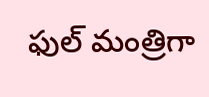ఫుల్ మంత్రిగా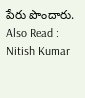పేరు పొందారు.
Also Read : Nitish Kumar